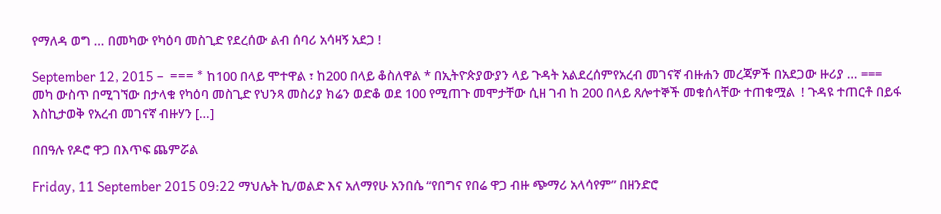የማለዳ ወግ … በመካው የካዕባ መስጊድ የደረሰው ልብ ሰባሪ አሳዛኝ አደጋ !

September 12, 2015 –  === * ከ100 በላይ ሞተዋል ፣ ከ200 በላይ ቆስለዋል * በኢትዮጵያውያን ላይ ጉዳት አልደረሰምየአረብ መገናኛ ብዙሐን መረጃዎች በአደጋው ዙሪያ … === መካ ውስጥ በሚገኘው በታላቁ የካዕባ መስጊድ የህንጻ መስሪያ ክሬን ወድቆ ወደ 100 የሚጠጉ መሞታቸው ሲዘ ገብ ከ 200 በላይ ጸሎተኞች መቁሰላቸው ተጠቁሟል  ! ጉዳዩ ተጠርቶ በይፋ እስኪታወቅ የአረብ መገናኛ ብዙሃን […]

በበዓሉ የዶሮ ዋጋ በእጥፍ ጨምሯል

Friday, 11 September 2015 09:22 ማህሌት ኪ/ወልድ እና አለማየሁ አንበሴ “የበግና የበሬ ዋጋ ብዙ ጭማሪ አላሳየም” በዘንድሮ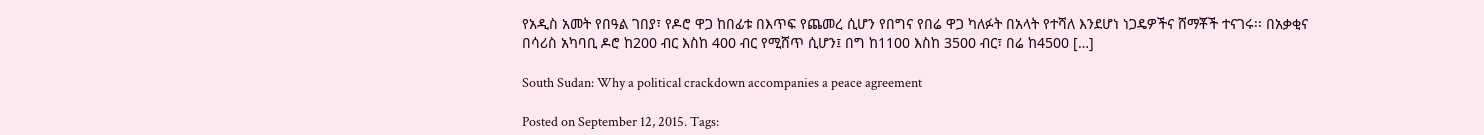የአዲስ አመት የበዓል ገበያ፣ የዶሮ ዋጋ ከበፊቱ በእጥፍ የጨመረ ሲሆን የበግና የበሬ ዋጋ ካለፉት በአላት የተሻለ እንደሆነ ነጋዴዎችና ሸማቾች ተናገሩ፡፡ በአቃቂና በሳሪስ አካባቢ ዶሮ ከ200 ብር እስከ 400 ብር የሚሸጥ ሲሆን፤ በግ ከ1100 እስከ 3500 ብር፣ በሬ ከ4500 […]

South Sudan: Why a political crackdown accompanies a peace agreement

Posted on September 12, 2015. Tags: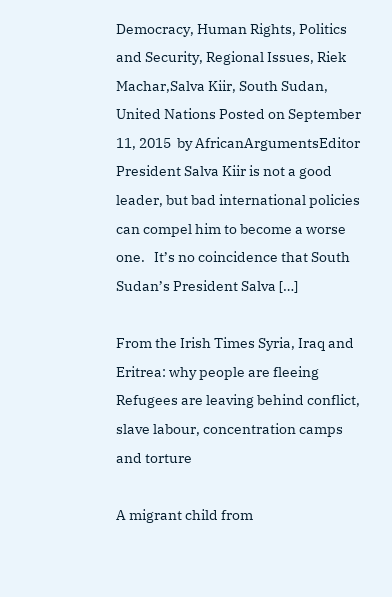Democracy, Human Rights, Politics and Security, Regional Issues, Riek Machar,Salva Kiir, South Sudan, United Nations Posted on September 11, 2015  by AfricanArgumentsEditor President Salva Kiir is not a good leader, but bad international policies can compel him to become a worse one.   It’s no coincidence that South Sudan’s President Salva […]

From the Irish Times Syria, Iraq and Eritrea: why people are fleeing Refugees are leaving behind conflict, slave labour, concentration camps and torture

A migrant child from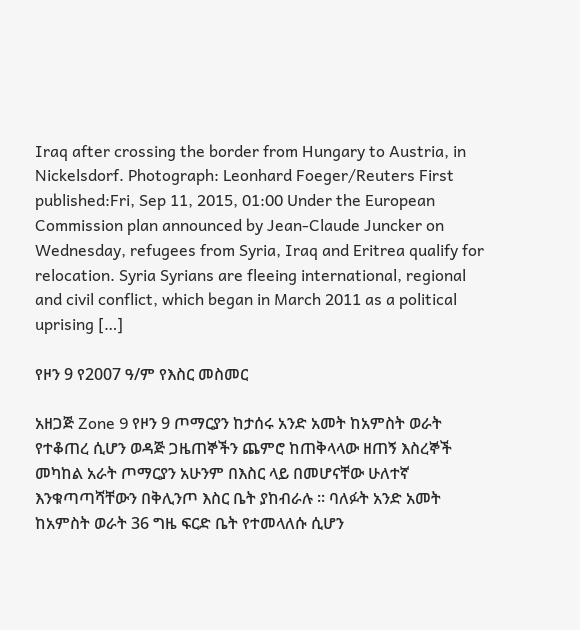Iraq after crossing the border from Hungary to Austria, in Nickelsdorf. Photograph: Leonhard Foeger/Reuters First published:Fri, Sep 11, 2015, 01:00 Under the European Commission plan announced by Jean-Claude Juncker on Wednesday, refugees from Syria, Iraq and Eritrea qualify for relocation. Syria Syrians are fleeing international, regional and civil conflict, which began in March 2011 as a political uprising […]

የዞን 9 የ2007 ዓ/ም የእስር መስመር

አዘጋጅ Zone 9 የዞን 9 ጦማርያን ከታሰሩ አንድ አመት ከአምስት ወራት የተቆጠረ ሲሆን ወዳጅ ጋዜጠኞችን ጨምሮ ከጠቅላላው ዘጠኝ እስረኞች መካከል አራት ጦማርያን አሁንም በእስር ላይ በመሆናቸው ሁለተኛ እንቁጣጣሻቸውን በቅሊንጦ እስር ቤት ያከብራሉ ፡፡ ባለፉት አንድ አመት ከአምስት ወራት 36 ግዜ ፍርድ ቤት የተመላለሱ ሲሆን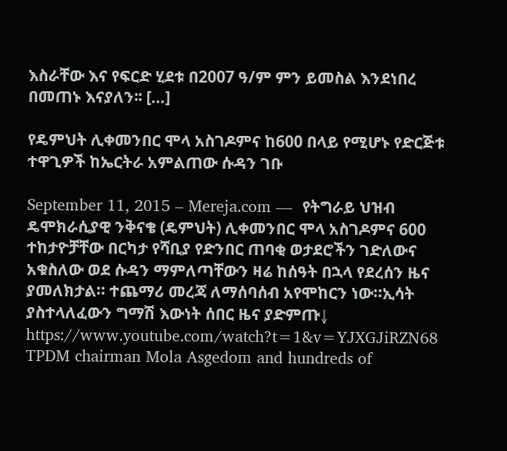እስራቸው እና የፍርድ ሂደቱ በ2007 ዓ/ም ምን ይመስል እንደነበረ በመጠኑ እናያለን፡፡ […]

የዴምህት ሊቀመንበር ሞላ አስገዶምና ከ600 በላይ የሚሆኑ የድርጅቱ ተዋጊዎች ከኤርትራ አምልጠው ሱዳን ገቡ

September 11, 2015 – Mereja.com —  የትግራይ ህዝብ ዴሞክራሲያዊ ንቅናቄ (ዴምህት) ሊቀመንበር ሞላ አስገዶምና 600 ተከታዮቻቸው በርካታ የሻቢያ የድንበር ጠባቂ ወታደሮችን ገድለውና አቁስለው ወደ ሱዳን ማምለጣቸውን ዛሬ ከሰዓት በኋላ የደረሰን ዜና ያመለክታል። ተጨማሪ መረጃ ለማሰባሰብ አየሞከርን ነው።ኢሳት ያስተላለፈውን ግማሽ እውነት ሰበር ዜና ያድምጡ↓ https://www.youtube.com/watch?t=1&v=YJXGJiRZN68 TPDM chairman Mola Asgedom and hundreds of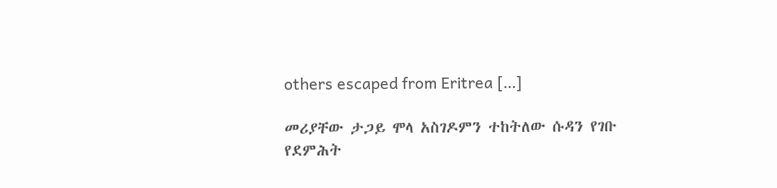others escaped from Eritrea […]

መሪያቸው ታጋይ ሞላ አስገዶምን ተከትለው ሱዳን የገቡ የደምሕት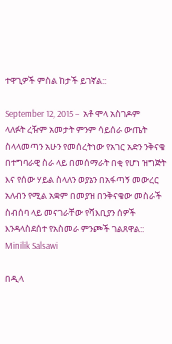ተዋጊዎች ምስል ከታች ይገኛል::

September 12, 2015 –  አቶ ሞላ አስገዶም ላለፉት ረዥም አመታት ምንም ሳይሰራ ውጤት ስላላመጣን አሁን የመሰረትነው የአገር አድን ንቅናቄ በተግባራዊ ስራ ላይ በመሰማራት በቂ የሆነ ዝግጅት እና የሰው ሃይል ስላለን ወያኔን በአፋጣኝ መውረር አለብን የሚል አቋም በመያዝ በንቅናቄው መስራች ስብሰባ ላይ መናገራቸው የሻእቢያን ሰዎች እንዳላስደሰተ የአስመራ ምንጮች ገልጸዋል:: Minilik Salsawi

በዲላ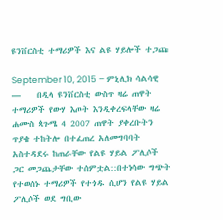ዩንቨርስቲ ተማሪዎች እና ልዩ ሃይሎች ተጋጩ

September 10, 2015 – ምኒሊክ ሳልሳዊ —    በዲላ ዩንቨርስቲ ውስጥ ዛሬ ጠዋት ተማሪዎች የውሃ እጦት እንዲቀረፍላቸው ዛሬ ሐሙስ ጳጉሜ 4 2007 ጠዋት ያቀረቡትን ጥያቄ ተከትሎ በተፈጠረ አለመግባባት አስተዳደሩ ከጠራቸው የልዩ ሃይል ፖሊሶች ጋር መጋጨታቸው ተሰምቷል::በተነሳው ግጭት የተወሰኑ ተማሪዎች የተጎዱ ሲሆን የልዩ ሃይል ፖሊሶች ወደ ግቢው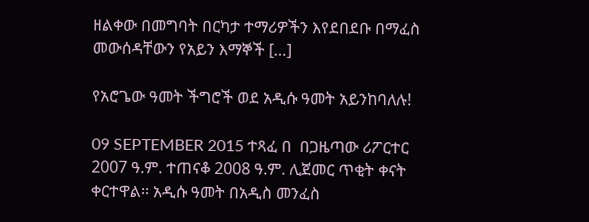ዘልቀው በመግባት በርካታ ተማሪዎችን እየደበደቡ በማፈስ መውሰዳቸውን የአይን እማኞች […]

የአሮጌው ዓመት ችግሮች ወደ አዲሱ ዓመት አይንከባለሉ!

09 SEPTEMBER 2015 ተጻፈ በ  በጋዜጣው ሪፖርተር 2007 ዓ.ም. ተጠናቆ 2008 ዓ.ም. ሊጀመር ጥቂት ቀናት ቀርተዋል፡፡ አዲሱ ዓመት በአዲስ መንፈስ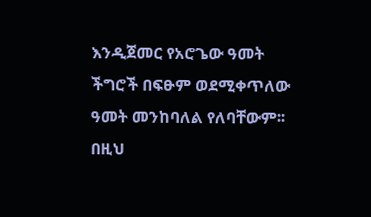እንዲጀመር የአሮጌው ዓመት ችግሮች በፍፁም ወደሚቀጥለው ዓመት መንከባለል የለባቸውም፡፡ በዚህ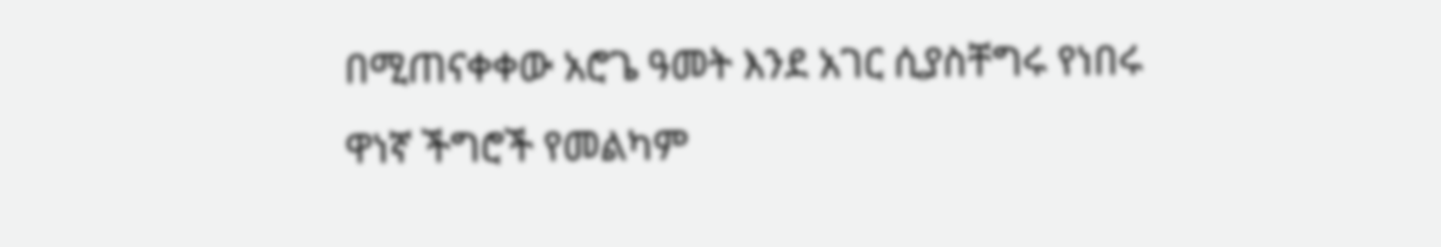በሚጠናቀቀው አሮጌ ዓመት እንደ አገር ሲያስቸግሩ የነበሩ ዋነኛ ችግሮች የመልካም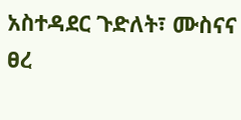አስተዳደር ጉድለት፣ ሙስናና ፀረ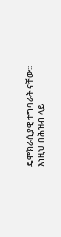ዴሞክራሲያዊ ተግባራት ናቸው፡፡ እነዚህ በሕዝብ ላይ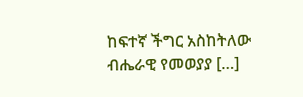ከፍተኛ ችግር አስከትለው ብሔራዊ የመወያያ […]